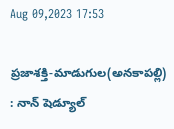Aug 09,2023 17:53

ప్రజాశక్తి-మాడుగుల(అనకాపల్లి) : నాన్‌ షెడ్యూల్‌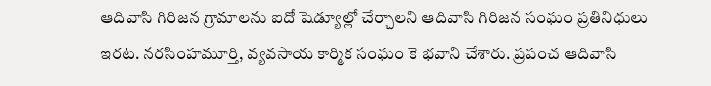ఆదివాసి గిరిజన గ్రామాలను ఐదో షెడ్యూల్లో చేర్చాలని ఆదివాసి గిరిజన సంఘం ప్రతినిధులు ఇరట. నరసింహమూర్తి, వ్యవసాయ కార్మిక సంఘం కె భవాని చేశారు. ప్రపంచ ఆదివాసి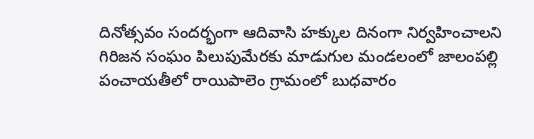దినోత్సవం సందర్భంగా ఆదివాసి హక్కుల దినంగా నిర్వహించాలని గిరిజన సంఘం పిలుపుమేరకు మాడుగుల మండలంలో జాలంపల్లి పంచాయతీలో రాయిపాలెం గ్రామంలో బుధవారం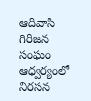ఆదివాసి గిరిజన సంఘం ఆధ్వర్యంలో నిరసన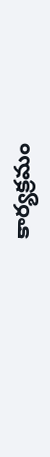కార్యక్రమం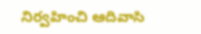నిర్వహించి ఆదివాసి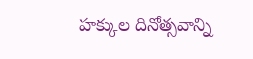హక్కుల దినోత్సవాన్ని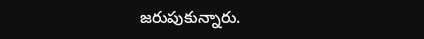జరుపుకున్నారు.